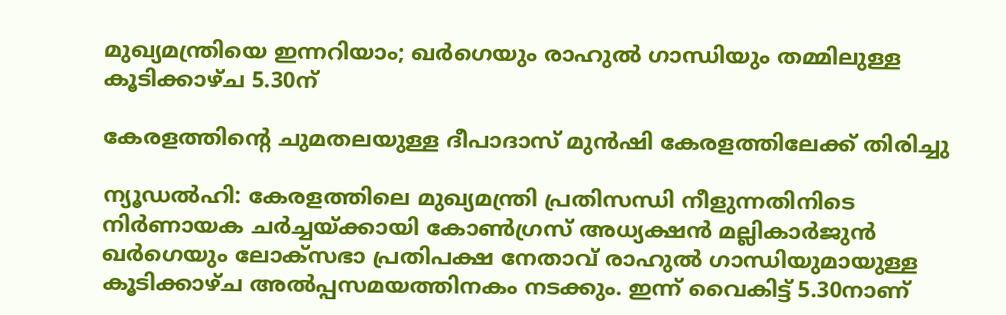മുഖ്യമന്ത്രിയെ ഇന്നറിയാം; ഖര്‍ഗെയും രാഹുല്‍ ഗാന്ധിയും തമ്മിലുള്ള കൂടിക്കാഴ്ച 5.30ന്

കേരളത്തിന്റെ ചുമതലയുള്ള ദീപാദാസ് മുന്‍ഷി കേരളത്തിലേക്ക് തിരിച്ചു

ന്യൂഡല്‍ഹി: കേരളത്തിലെ മുഖ്യമന്ത്രി പ്രതിസന്ധി നീളുന്നതിനിടെ നിര്‍ണായക ചര്‍ച്ചയ്ക്കായി കോണ്‍ഗ്രസ് അധ്യക്ഷന്‍ മല്ലികാര്‍ജുന്‍ ഖര്‍ഗെയും ലോക്‌സഭാ പ്രതിപക്ഷ നേതാവ് രാഹുല്‍ ഗാന്ധിയുമായുള്ള കൂടിക്കാഴ്ച അല്‍പ്പസമയത്തിനകം നടക്കും. ഇന്ന് വൈകിട്ട് 5.30നാണ്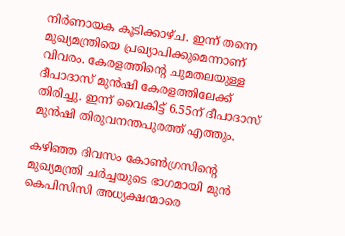നിര്‍ണായക കൂടിക്കാഴ്ച. ഇന്ന് തന്നെ മുഖ്യമന്ത്രിയെ പ്രഖ്യാപിക്കുമെന്നാണ് വിവരം. കേരളത്തിന്റെ ചുമതലയുള്ള ദീപാദാസ് മുന്‍ഷി കേരളത്തിലേക്ക് തിരിച്ചു. ഇന്ന് വൈകിട്ട് 6.55ന് ദീപാദാസ് മുന്‍ഷി തിരുവനന്തപുരത്ത് എത്തും.

കഴിഞ്ഞ ദിവസം കോണ്‍ഗ്രസിന്റെ മുഖ്യമന്ത്രി ചര്‍ച്ചയുടെ ഭാഗമായി മുന്‍ കെപിസിസി അധ്യക്ഷന്മാരെ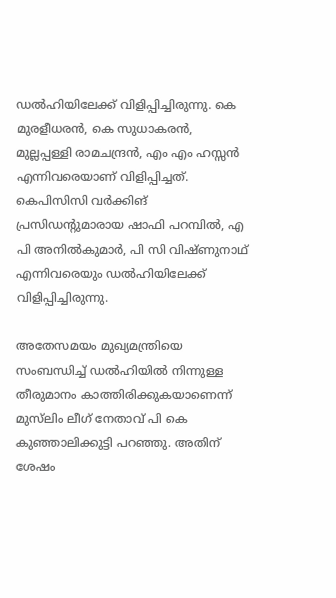ഡല്‍ഹിയിലേക്ക് വിളിപ്പിച്ചിരുന്നു. കെ മുരളീധരന്‍, കെ സുധാകരന്‍, മുല്ലപ്പള്ളി രാമചന്ദ്രന്‍, എം എം ഹസ്സന്‍ എന്നിവരെയാണ് വിളിപ്പിച്ചത്. കെപിസിസി വര്‍ക്കിങ് പ്രസിഡന്റുമാരായ ഷാഫി പറമ്പില്‍, എ പി അനില്‍കുമാര്‍, പി സി വിഷ്ണുനാഥ് എന്നിവരെയും ഡല്‍ഹിയിലേക്ക് വിളിപ്പിച്ചിരുന്നു.

അതേസമയം മുഖ്യമന്ത്രിയെ സംബന്ധിച്ച് ഡല്‍ഹിയില്‍ നിന്നുള്ള തീരുമാനം കാത്തിരിക്കുകയാണെന്ന് മുസ്‌ലിം ലീഗ് നേതാവ് പി കെ കുഞ്ഞാലിക്കുട്ടി പറഞ്ഞു. അതിന് ശേഷം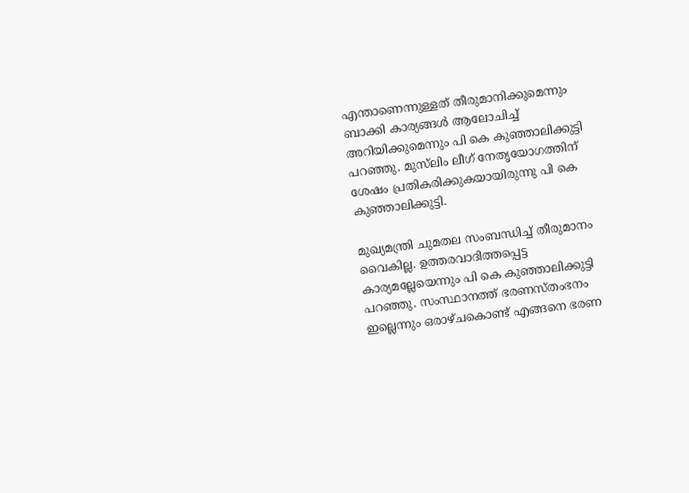എന്താണെന്നുള്ളത് തീരുമാനിക്കുമെന്നും ബാക്കി കാര്യങ്ങള്‍ ആലോചിച്ച് അറിയിക്കുമെന്നും പി കെ കുഞ്ഞാലിക്കുട്ടി പറഞ്ഞു. മുസ്‌ലിം ലീഗ് നേതൃയോഗത്തിന് ശേഷം പ്രതികരിക്കുകയായിരുന്നു പി കെ കുഞ്ഞാലിക്കുട്ടി.

മുഖ്യമന്ത്രി ചുമതല സംബന്ധിച്ച് തീരുമാനം വൈകില്ല. ഉത്തരവാദിത്തപ്പെട്ട കാര്യമല്ലേയെന്നും പി കെ കുഞ്ഞാലിക്കുട്ടി പറഞ്ഞു. സംസ്ഥാനത്ത് ഭരണസ്തംഭനം ഇല്ലെന്നും ഒരാഴ്ചകൊണ്ട് എങ്ങനെ ഭരണ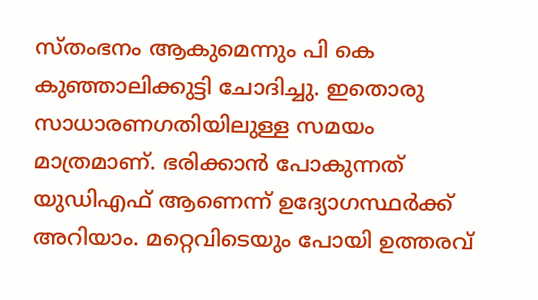സ്തംഭനം ആകുമെന്നും പി കെ കുഞ്ഞാലിക്കുട്ടി ചോദിച്ചു. ഇതൊരു സാധാരണഗതിയിലുള്ള സമയം മാത്രമാണ്. ഭരിക്കാന്‍ പോകുന്നത് യുഡിഎഫ് ആണെന്ന് ഉദ്യോഗസ്ഥര്‍ക്ക് അറിയാം. മറ്റെവിടെയും പോയി ഉത്തരവ്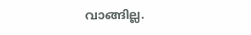വാങ്ങില്ല.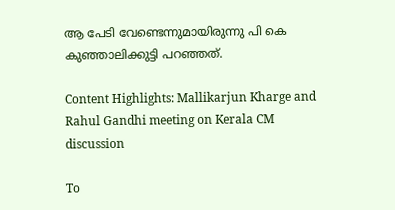ആ പേടി വേണ്ടെന്നുമായിരുന്നു പി കെ കുഞ്ഞാലിക്കുട്ടി പറഞ്ഞത്.

Content Highlights: Mallikarjun Kharge and Rahul Gandhi meeting on Kerala CM discussion

To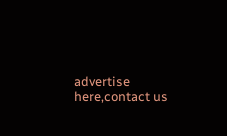advertise here,contact us